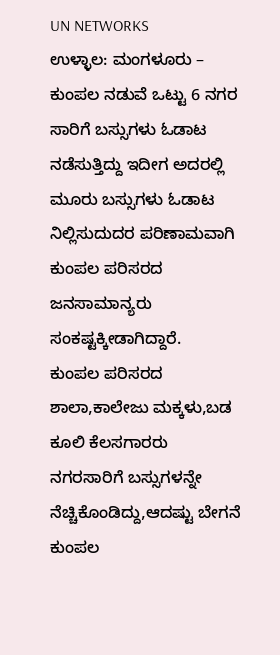UN NETWORKS
ಉಳ್ಳಾಲ: ಮಂಗಳೂರು – ಕುಂಪಲ ನಡುವೆ ಒಟ್ಟು 6 ನಗರ ಸಾರಿಗೆ ಬಸ್ಸುಗಳು ಓಡಾಟ ನಡೆಸುತ್ತಿದ್ದು ಇದೀಗ ಅದರಲ್ಲಿ ಮೂರು ಬಸ್ಸುಗಳು ಓಡಾಟ ನಿಲ್ಲಿಸುದುದರ ಪರಿಣಾಮವಾಗಿ ಕುಂಪಲ ಪರಿಸರದ ಜನಸಾಮಾನ್ಯರು ಸಂಕಷ್ಟಕ್ಕೀಡಾಗಿದ್ದಾರೆ.
ಕುಂಪಲ ಪರಿಸರದ ಶಾಲಾ,ಕಾಲೇಜು ಮಕ್ಕಳು,ಬಡ ಕೂಲಿ ಕೆಲಸಗಾರರು ನಗರಸಾರಿಗೆ ಬಸ್ಸುಗಳನ್ನೇ ನೆಚ್ಚಿಕೊಂಡಿದ್ದು,ಆದಷ್ಟು ಬೇಗನೆ ಕುಂಪಲ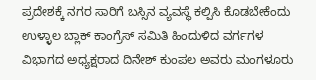ಪ್ರದೇಶಕ್ಕೆ ನಗರ ಸಾರಿಗೆ ಬಸ್ಸಿನ ವ್ಯವಸ್ಥೆ ಕಲ್ಪಿಸಿ ಕೊಡಬೇಕೆಂದು ಉಳ್ಳಾಲ ಬ್ಲಾಕ್ ಕಾಂಗ್ರೆಸ್ ಸಮಿತಿ ಹಿಂದುಳಿದ ವರ್ಗಗಳ ವಿಭಾಗದ ಅಧ್ಯಕ್ಷರಾದ ದಿನೇಶ್ ಕುಂಪಲ ಅವರು ಮಂಗಳೂರು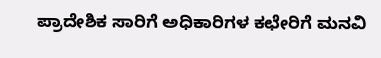ಪ್ರಾದೇಶಿಕ ಸಾರಿಗೆ ಅಧಿಕಾರಿಗಳ ಕಛೇರಿಗೆ ಮನವಿ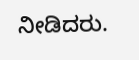ನೀಡಿದರು.